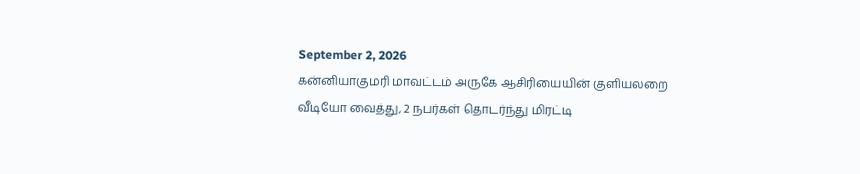September 2, 2026
கன்னியாகுமரி மாவட்டம் அருகே ஆசிரியையின் குளியலறை வீடியோ வைத்து, 2 நபர்கள் தொடர்ந்து மிரட்டி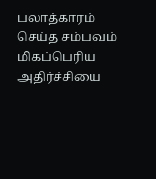பலாத்காரம் செய்த சம்பவம் மிகப்பெரிய அதிர்ச்சியை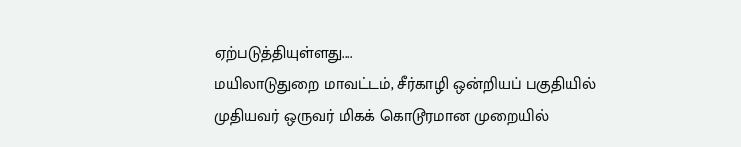ஏற்படுத்தியுள்ளது....
மயிலாடுதுறை மாவட்டம், சீர்காழி ஒன்றியப் பகுதியில் முதியவர் ஒருவர் மிகக் கொடூரமான முறையில்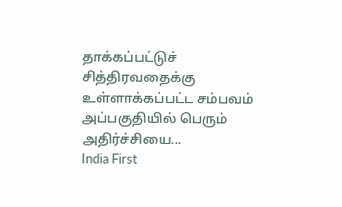தாக்கப்பட்டுச் சித்திரவதைக்கு உள்ளாக்கப்பட்ட சம்பவம் அப்பகுதியில் பெரும் அதிர்ச்சியை...
India First